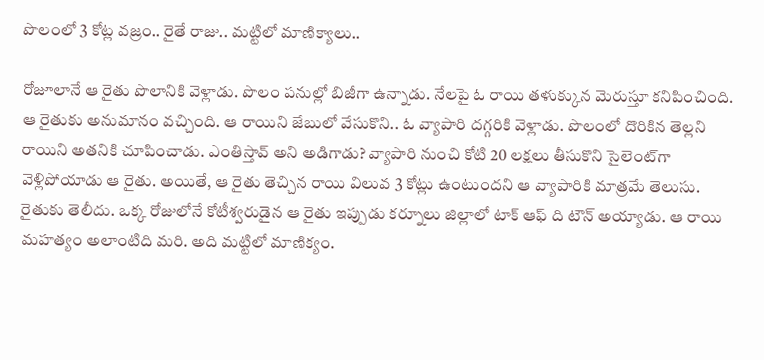పొలంలో 3 కోట్ల వ‌జ్రం.. రైతే రాజు.. మ‌ట్టిలో మాణిక్యాలు..

రోజూలానే ఆ రైతు పొలానికి వెళ్లాడు. పొలం ప‌నుల్లో బిజీగా ఉన్నాడు. నేల‌పై ఓ రాయి త‌ళుక్కున మెరుస్తూ క‌నిపించింది. ఆ రైతుకు అనుమానం వ‌చ్చింది. ఆ రాయిని జేబులో వేసుకొని.. ఓ వ్యాపారి ద‌గ్గ‌రికి వెళ్లాడు. పొలంలో దొరికిన తెల్ల‌ని రాయిని అత‌నికి చూపించాడు. ఎంతిస్తావ్ అని అడిగాడు? వ్యాపారి నుంచి కోటి 20 ల‌క్ష‌లు తీసుకొని సైలెంట్‌గా వెళ్లిపోయాడు ఆ రైతు. అయితే, ఆ రైతు తెచ్చిన‌ రాయి విలువ 3 కోట్లు ఉంటుంద‌ని ఆ వ్యాపారికి మాత్ర‌మే తెలుసు. రైతుకు తెలీదు. ఒక్క రోజులోనే కోటీశ్వ‌రుడైన ఆ రైతు ఇప్పుడు క‌ర్నూలు జిల్లాలో టాక్ ఆఫ్ ది టౌన్ అయ్యాడు. ఆ రాయి మ‌హ‌త్యం అలాంటిది మ‌రి. అది మ‌ట్టిలో మాణిక్యం.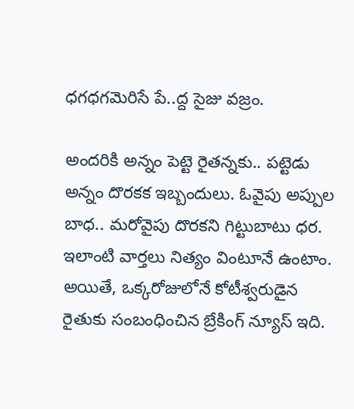ధ‌గ‌ధ‌గ‌మెరిసే పే..ద్ద సైజు వ‌జ్రం.

అందరికి అన్నం పెట్టె రైతన్నకు.. పట్టెడు అన్నం దొరకక ఇబ్బందులు. ఓవైపు అప్పుల బాధ.. మరోవైపు దొర‌క‌ని గిట్టుబాటు ధ‌ర‌. ఇలాంటి వార్త‌లు నిత్యం వింటూనే ఉంటాం. అయితే, ఒక్క‌రోజులోనే కోటీశ్వ‌రుడైన రైతుకు సంబంధించిన బ్రేకింగ్‌ న్యూస్ ఇది.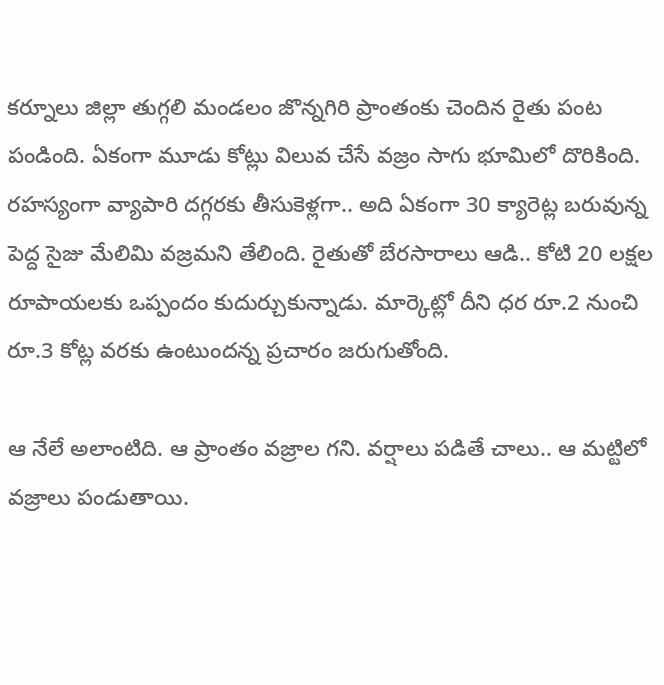కర్నూలు జిల్లా తుగ్గలి మండలం జొన్నగిరి ప్రాంతంకు చెందిన రైతు పంట పండింది. ఏకంగా మూడు కోట్లు విలువ చేసే వజ్రం సాగు భూమిలో దొరికింది. రహస్యంగా వ్యాపారి ద‌గ్గ‌ర‌కు తీసుకెళ్లగా.. అది ఏకంగా 30 క్యారెట్ల బ‌రువున్న పెద్ద సైజు మేలిమి వ‌జ్ర‌మ‌ని తేలింది. రైతుతో బేరసారాలు ఆడి.. కోటి 20 లక్షల రూపాయలకు ఒప్పందం కుదుర్చుకున్నాడు. మార్కెట్లో దీని ధర రూ.2 నుంచి రూ.3 కోట్ల వరకు ఉంటుందన్న ప్రచారం జరుగుతోంది.

ఆ నేలే అలాంటిది. ఆ ప్రాంతం వ‌జ్రాల గ‌ని. వర్షాలు పడితే చాలు.. ఆ మ‌ట్టిలో వజ్రాలు పండుతాయి.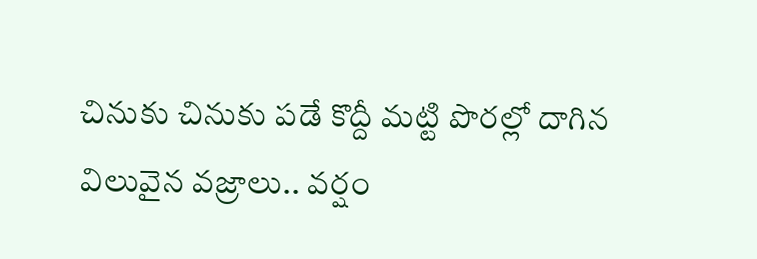చినుకు చినుకు పడే కొద్దీ మట్టి పొరల్లో దాగిన విలువైన వజ్రాలు.. వ‌ర్షం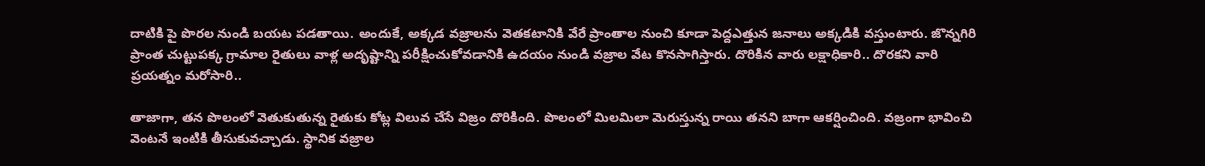దాటికి పై పొరల నుండి బయట పడతాయి. అందుకే, అక్క‌డ వజ్రాలను వెతకటానికి వేరే ప్రాంతాల నుంచి కూడా పెద్దఎత్తున జనాలు అక్కడికి వస్తుంటారు. జొన్నగిరి ప్రాంత‌ చుట్టుపక్క గ్రామాల రైతులు వాళ్ల అదృష్టాన్ని పరీక్షించుకోవడానికి ఉదయం నుండి వజ్రాల వేట కొనసాగిస్తారు. దొరికిన వారు లక్షాధికారి.. దొర‌క‌ని వారి ప్ర‌య‌త్నం మ‌రోసారి..

తాజాగా, తన పొలంలో వెతుకుతున్న రైతుకు కోట్ల విలువ చేసే విజ్రం దొరికింది. పొలంలో మిలమిలా మెరుస్తున్న రాయి తనని బాగా ఆకర్షించింది. వజ్రంగా భావించి వెంటనే ఇంటికి తీసుకువచ్చాడు. స్థానిక వజ్రాల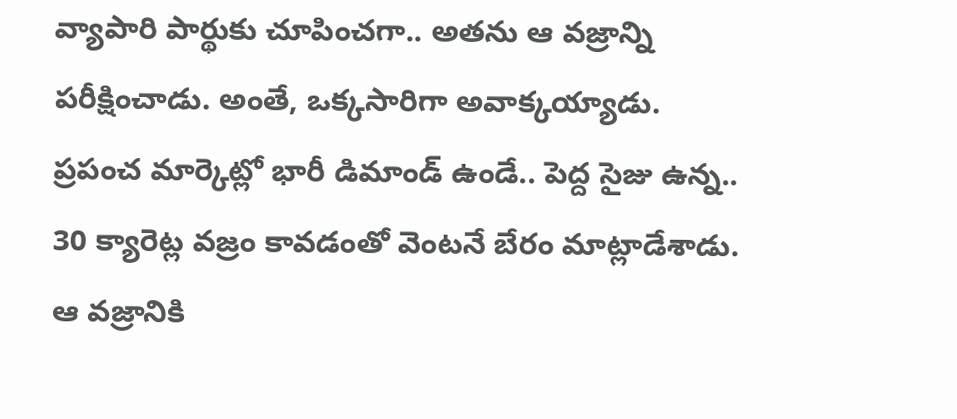వ్యాపారి పార్థుకు చూపించ‌గా.. అత‌ను ఆ వజ్రాన్ని పరీక్షించాడు. అంతే, ఒక్క‌సారిగా అవాక్క‌య్యాడు. ప్ర‌పంచ మార్కెట్లో భారీ డిమాండ్ ఉండే.. పెద్ద సైజు ఉన్న‌.. 30 క్యారెట్ల వజ్రం కావడంతో వెంటనే బేరం మాట్లాడేశాడు. ఆ వజ్రానికి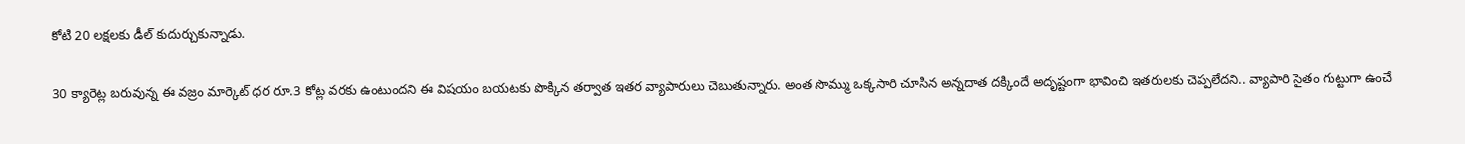కోటి 20 లక్షలకు డీల్ కుదుర్చుకున్నాడు.

30 క్యారెట్ల బరువున్న ఈ వజ్రం మార్కెట్ ధర రూ.3 కోట్ల వరకు ఉంటుందని ఈ విషయం బయటకు పొక్కిన తర్వాత ఇతర వ్యాపారులు చెబుతున్నారు. అంత సొమ్ము ఒక్కసారి చూసిన అన్నదాత దక్కిందే అదృష్టంగా భావించి ఇతరులకు చెప్ప‌లేద‌ని.. వ్యాపారి సైతం గుట్టుగా ఉంచే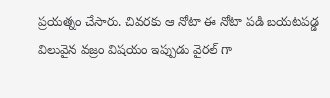ప్రయత్నం చేసారు. చివరకు ఆ నోటా ఈ నోటా పడి బయటపడ్డ విలువైన వజ్రం విషయం ఇప్పుడు వైరల్ గా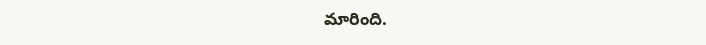మారింది.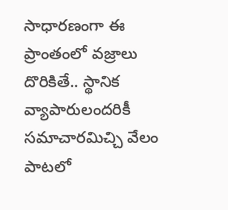సాధారణంగా ఈ ప్రాంతంలో వజ్రాలు దొరికితే.. స్థానిక వ్యాపారులందరికీ సమాచారమిచ్చి వేలం పాటలో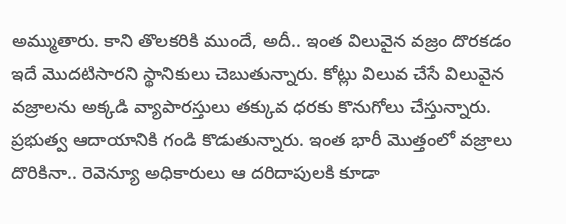అమ్ముతారు. కాని తొలకరికి ముందే, అదీ.. ఇంత విలువైన వజ్రం దొరకడం ఇదే మొదటిసారని స్థానికులు చెబుతున్నారు. కోట్లు విలువ చేసే విలువైన వజ్రాలను అక్కడి వ్యాపారస్తులు తక్కువ ధరకు కొనుగోలు చేస్తున్నారు. ప్రభుత్వ ఆదాయానికి గండి కొడుతున్నారు. ఇంత భారీ మొత్తంలో వజ్రాలు దొరికినా.. రెవెన్యూ అధికారులు ఆ దరిదాపులకి కూడా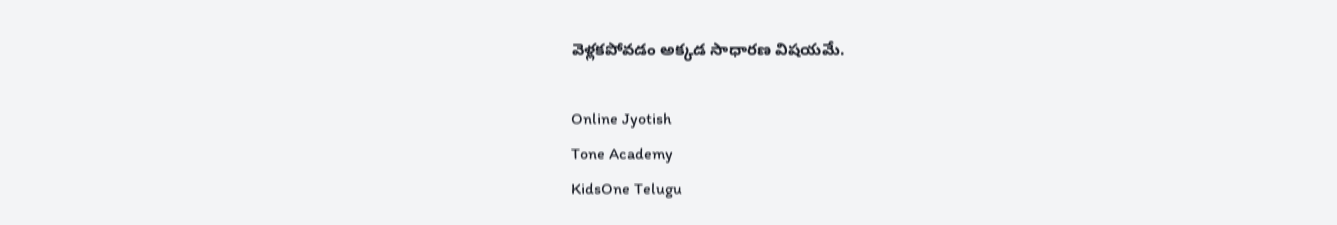వెళ్లక‌పోవ‌డం అక్క‌డ సాధార‌ణ విష‌య‌మే.

Online Jyotish
Tone Academy
KidsOne Telugu